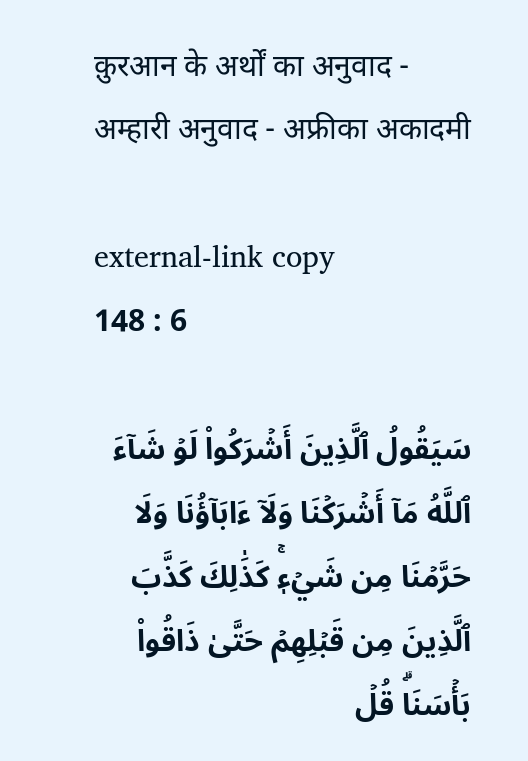क़ुरआन के अर्थों का अनुवाद - अम्हारी अनुवाद - अफ्रीका अकादमी

external-link copy
148 : 6

سَيَقُولُ ٱلَّذِينَ أَشۡرَكُواْ لَوۡ شَآءَ ٱللَّهُ مَآ أَشۡرَكۡنَا وَلَآ ءَابَآؤُنَا وَلَا حَرَّمۡنَا مِن شَيۡءٖۚ كَذَٰلِكَ كَذَّبَ ٱلَّذِينَ مِن قَبۡلِهِمۡ حَتَّىٰ ذَاقُواْ بَأۡسَنَاۗ قُلۡ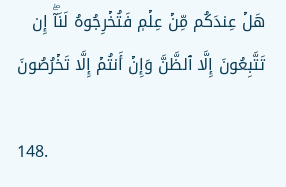هَلۡ عِندَكُم مِّنۡ عِلۡمٖ فَتُخۡرِجُوهُ لَنَآۖ إِن تَتَّبِعُونَ إِلَّا ٱلظَّنَّ وَإِنۡ أَنتُمۡ إِلَّا تَخۡرُصُونَ

148.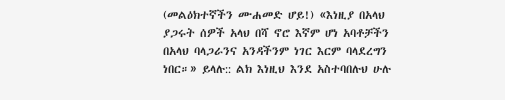(መልዕክተኛችን ሙሐመድ ሆይ!) «እነዚያ በአላህ ያጋሩት ሰዎች አላህ በሻ ኖሮ እኛም ሆነ አባቶቻችን በአላህ ባላጋራንና አንዳችንም ነገር እርም ባላደረግን ነበር።» ይላሉ:: ልክ እነዚህ እንደ አስተባበሉህ ሁሉ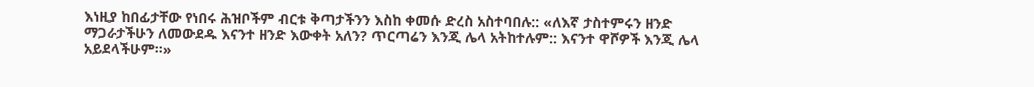እነዚያ ከበፊታቸው የነበሩ ሕዝቦችም ብርቱ ቅጣታችንን እስከ ቀመሱ ድረስ አስተባበሉ:: «ለእኛ ታስተምሩን ዘንድ ማጋራታችሁን ለመውደዱ እናንተ ዘንድ እውቀት አለን? ጥርጣሬን እንጂ ሌላ አትከተሉም:: እናንተ ዋሾዎች እንጂ ሌላ አይደላችሁም።»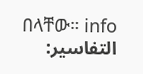በላቸው። info
التفاسير: